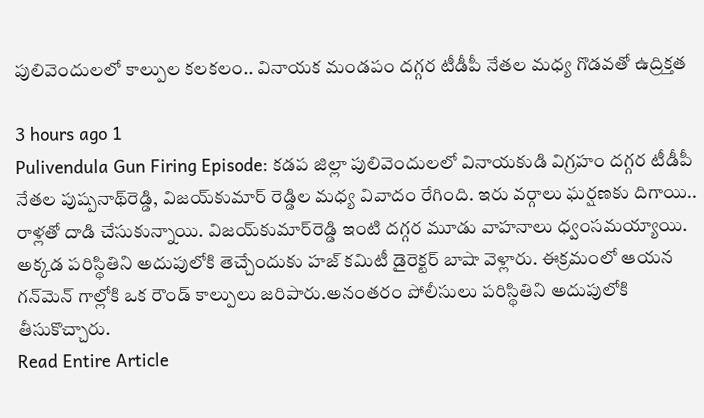పులివెందులలో కాల్పుల కలకలం.. వినాయక మండపం దగ్గర టీడీపీ నేతల మధ్య గొడవతో ఉద్రిక్తత

3 hours ago 1
Pulivendula Gun Firing Episode: కడప జిల్లా పులివెందులలో వినాయకుడి విగ్రహం దగ్గర టీడీపీ నేతల పుష్పనాథ్‌రెడ్డి, విజయ్‌‌కుమార్ రెడ్డిల మధ్య వివాదం రేగింది. ఇరు వర్గాలు ఘర్షణకు దిగాయి.. రాళ్లతో దాడి చేసుకున్నాయి. విజయ్‌కుమార్‌రెడ్డి ఇంటి దగ్గర మూడు వాహనాలు ధ్వంసమయ్యాయి. అక్కడ పరిస్థితిని అదుపులోకి తెచ్చేందుకు హజ్ కమిటీ డైరెక్టర్ బాషా వెళ్లారు. ఈక్రమంలో ఆయన గన్‌మెన్ గాల్లోకి ఒక రౌండ్ కాల్పులు జరిపారు.అనంతరం పోలీసులు పరిస్థితిని అదుపులోకి తీసుకొచ్చారు.
Read Entire Article